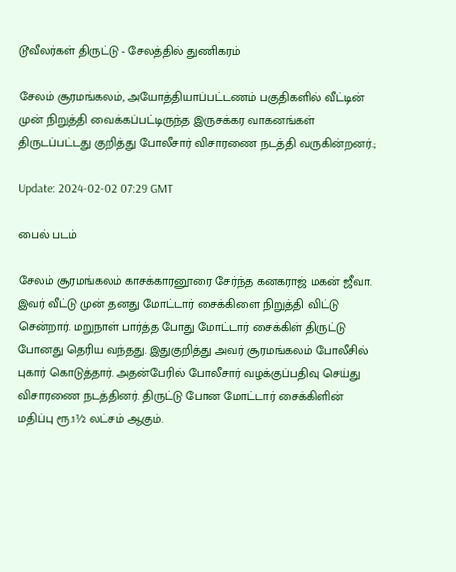டூவீலர்கள் திருட்டு - சேலத்தில் துணிகரம்

சேலம் சூரமங்கலம், அயோத்தியாப்பட்டணம் பகுதிகளில் வீட்டின் முன் நிறுத்தி வைக்கப்பட்டிருந்த இருசக்கர வாகனங்கள் திருடப்பட்டது குறித்து போலீசார் விசாரணை நடத்தி வருகின்றனர்.;

Update: 2024-02-02 07:29 GMT

பைல் படம்

சேலம் சூரமங்கலம் காசக்காரனூரை சேர்ந்த கனகராஜ் மகன் ஜீவா. இவர் வீட்டு முன் தனது மோட்டார் சைக்கிளை நிறுத்தி விட்டு சென்றார். மறுநாள் பார்த்த போது மோட்டார் சைக்கிள் திருட்டு போனது தெரிய வந்தது. இதுகுறித்து அவர் சூரமங்கலம் போலீசில் புகார் கொடுத்தார். அதன்பேரில் போலீசார் வழக்குப்பதிவு செய்து விசாரணை நடத்தினர். திருட்டு போன மோட்டார் சைக்கிளின் மதிப்பு ரூ.1½ லட்சம் ஆகும்.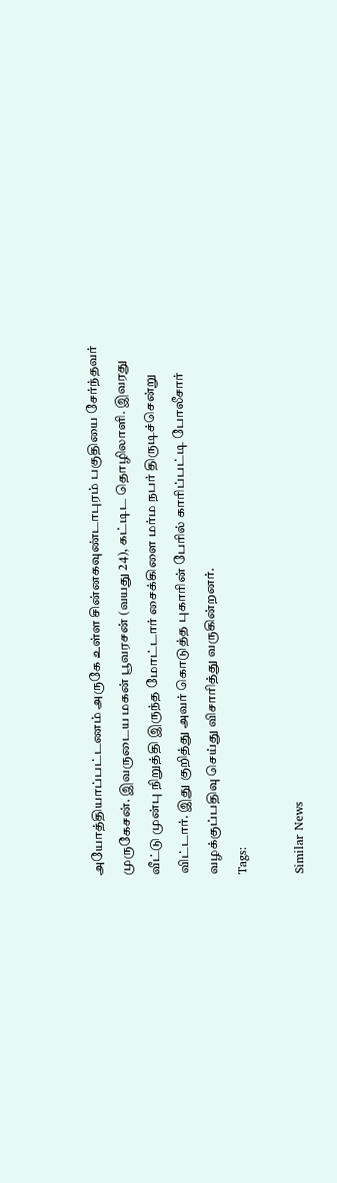அயோத்தியாப்பட்டணம் அருகே உள்ள சின்னகவுண்டாபுரம் பகுதியை சேர்ந்தவர் முருகேசன். இவருடைய மகன் பூவரசன் (வயது 24), கட்டிட தொழிலாளி. இவரது வீட்டு முன்பு நிறுத்தி இருந்த மோட்டார் சைக்கிளை மர்ம நபர் திருடிச்சென்று விட்டார். இது குறித்து அவர் கொடுத்த புகாரின் பேரில் காரிப்பட்டி போலீசார் வழக்குப்பதிவு செய்து விசாரித்து வருகின்றனர்.
Tags:

Similar News